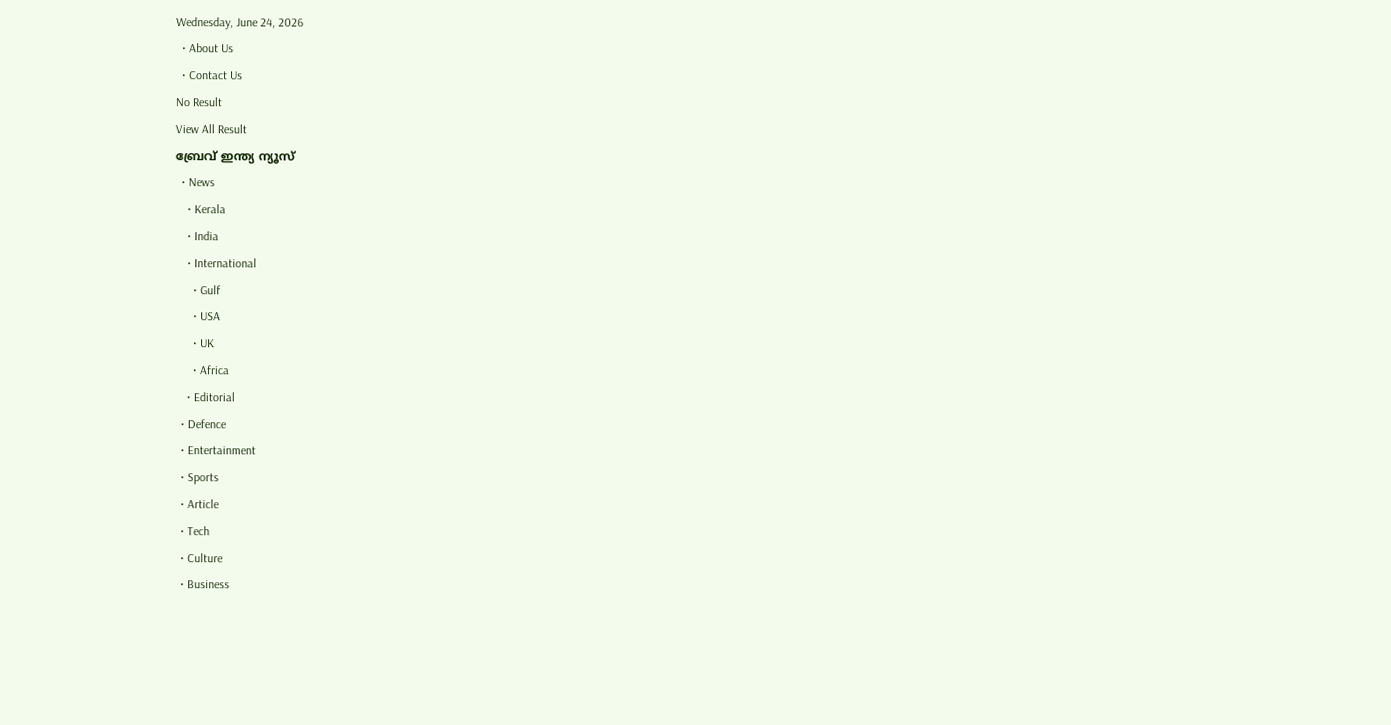Wednesday, June 24, 2026
  • About Us
  • Contact Us
No Result
View All Result
ബ്രേവ് ഇന്ത്യ ന്യൂസ്
  • News
    • Kerala
    • India
    • International
      • Gulf
      • USA
      • UK
      • Africa
    • Editorial
  • Defence
  • Entertainment
  • Sports
  • Article
  • Tech
  • Culture
  • Business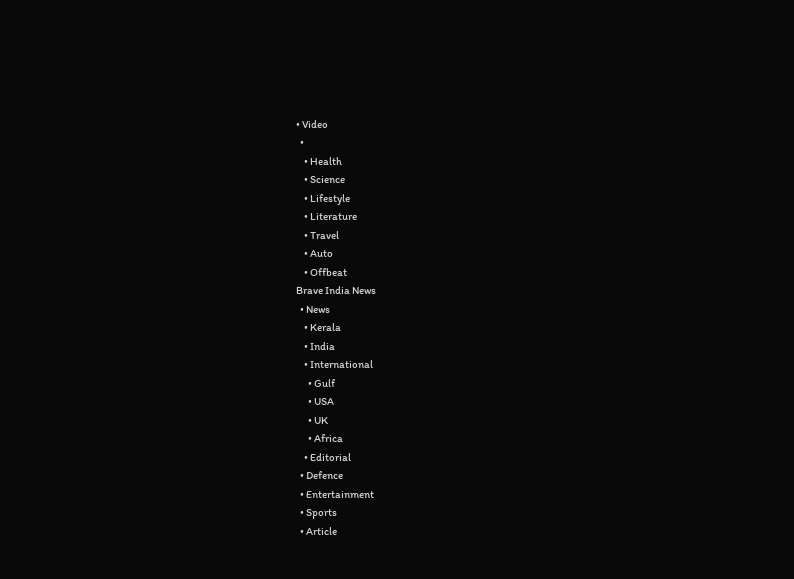• Video
  •
    • Health
    • Science
    • Lifestyle
    • Literature
    • Travel
    • Auto
    • Offbeat
Brave India News
  • News
    • Kerala
    • India
    • International
      • Gulf
      • USA
      • UK
      • Africa
    • Editorial
  • Defence
  • Entertainment
  • Sports
  • Article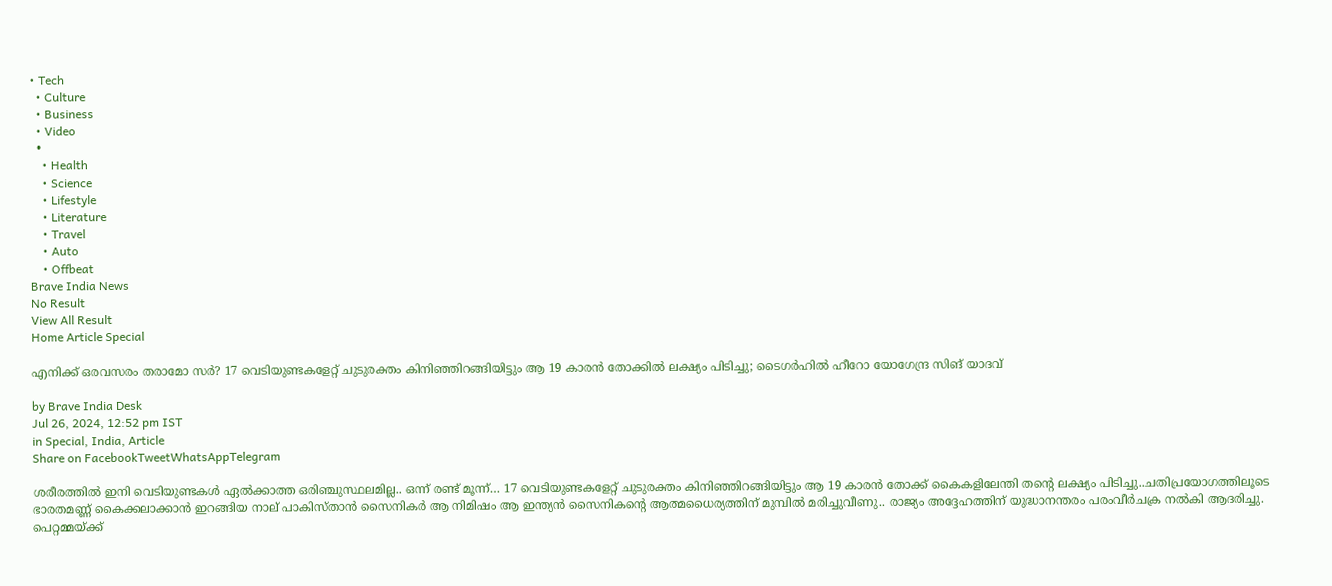• Tech
  • Culture
  • Business
  • Video
  •
    • Health
    • Science
    • Lifestyle
    • Literature
    • Travel
    • Auto
    • Offbeat
Brave India News
No Result
View All Result
Home Article Special

എനിക്ക് ഒരവസരം തരാമോ സർ? 17 വെടിയുണ്ടകളേറ്റ് ചുടുരക്തം കിനിഞ്ഞിറങ്ങിയിട്ടും ആ 19 കാരൻ തോക്കിൽ ലക്ഷ്യം പിടിച്ചു; ടൈഗർഹിൽ ഹീറോ യോഗേന്ദ്ര സിങ് യാദവ്

by Brave India Desk
Jul 26, 2024, 12:52 pm IST
in Special, India, Article
Share on FacebookTweetWhatsAppTelegram

ശരീരത്തിൽ ഇനി വെടിയുണ്ടകൾ ഏൽക്കാത്ത ഒരിഞ്ചുസ്ഥലമില്ല.. ഒന്ന് രണ്ട് മൂന്ന്… 17 വെടിയുണ്ടകളേറ്റ് ചുടുരക്തം കിനിഞ്ഞിറങ്ങിയിട്ടും ആ 19 കാരൻ തോക്ക് കൈകളിലേന്തി തന്റെ ലക്ഷ്യം പിടിച്ചു..ചതിപ്രയോഗത്തിലൂടെ ഭാരതമണ്ണ് കൈക്കലാക്കാൻ ഇറങ്ങിയ നാല് പാകിസ്താൻ സൈനികർ ആ നിമിഷം ആ ഇന്ത്യൻ സൈനികന്റെ ആത്മധൈര്യത്തിന് മുമ്പിൽ മരിച്ചുവീണു.. രാജ്യം അദ്ദേഹത്തിന് യുദ്ധാനന്തരം പരംവീർചക്ര നൽകി ആദരിച്ചു. പെറ്റമ്മയ്ക്ക്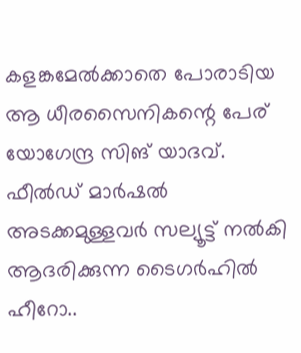കളങ്കമേൽക്കാതെ പോരാടിയ ആ ധീരസൈനികന്റെ പേര് യോഗേന്ദ്ര സിങ് യാദവ്. ഫീൽഡ് മാർഷൽ അടക്കമുള്ളവർ സല്യൂട്ട് നൽകി ആദരിക്കുന്ന ടൈഗർഹിൽ ഹീറോ..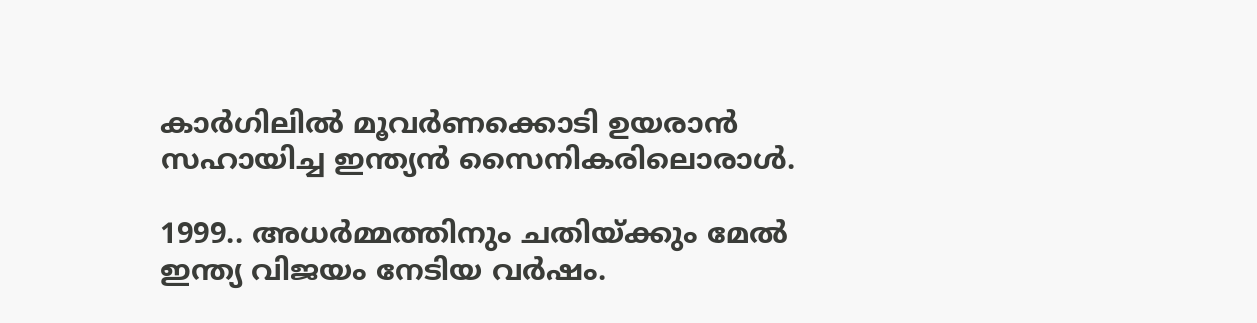കാർഗിലിൽ മൂവർണക്കൊടി ഉയരാൻ സഹായിച്ച ഇന്ത്യൻ സൈനികരിലൊരാൾ.

1999.. അധർമ്മത്തിനും ചതിയ്ക്കും മേൽ ഇന്ത്യ വിജയം നേടിയ വർഷം.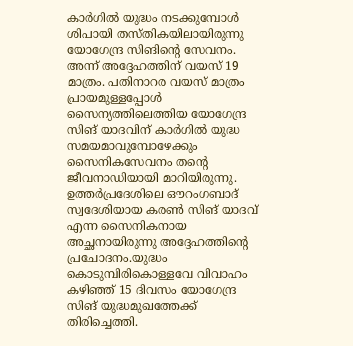കാർഗിൽ യുദ്ധം നടക്കുമ്പോൾ ശിപായി തസ്തികയിലായിരുന്നു യോഗേന്ദ്ര സിങിന്റെ സേവനം. അന്ന് അദ്ദേഹത്തിന് വയസ് 19 മാത്രം. പതിനാറര വയസ് മാത്രം പ്രായമുള്ളപ്പോൾ സൈന്യത്തിലെത്തിയ യോഗേന്ദ്ര സിങ് യാദവിന് കാർഗിൽ യുദ്ധ സമയമാവുമ്പോഴേക്കും സൈനികസേവനം തന്റെ ജീവനാഡിയായി മാറിയിരുന്നു. ഉത്തർപ്രദേശിലെ ഔറംഗബാദ് സ്വദേശിയായ കരൺ സിങ് യാദവ് എന്ന സൈനികനായ അച്ഛനായിരുന്നു അദ്ദേഹത്തിന്റെ പ്രചോദനം.യുദ്ധം കൊടുമ്പിരികൊള്ളവേ വിവാഹം കഴിഞ്ഞ് 15 ദിവസം യോഗേന്ദ്ര സിങ് യുദ്ധമുഖത്തേക്ക് തിരിച്ചെത്തി.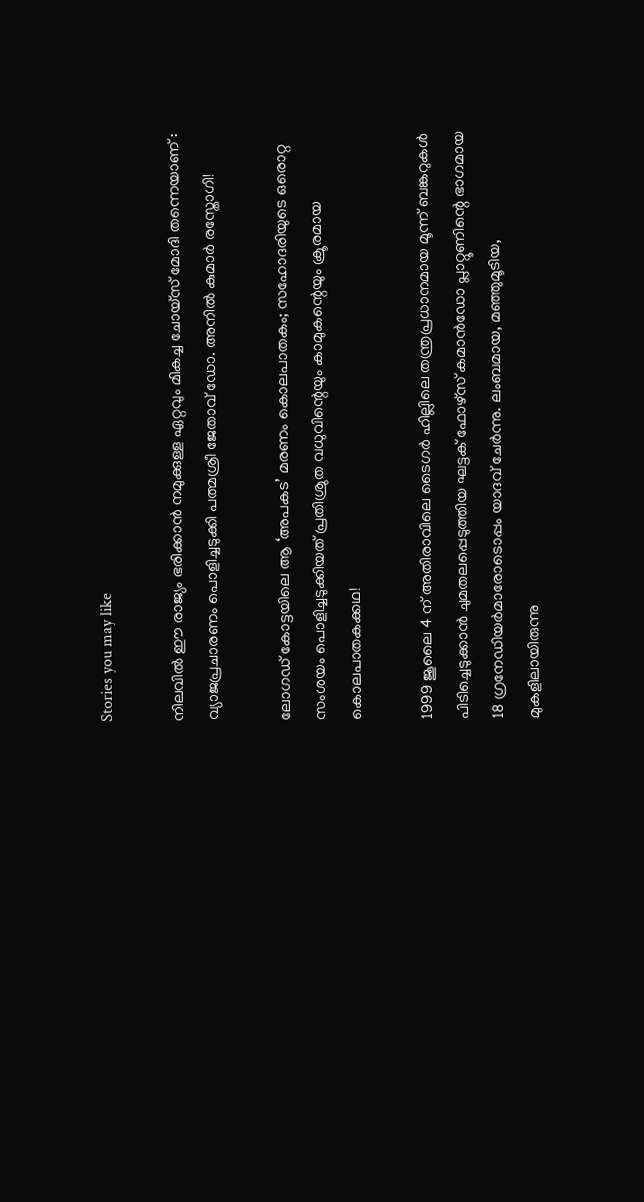Stories you may like

നിലവിൽ ഈ രാജ്യം ഭരിക്കാൻ നമുക്കുള്ള ഏറ്റവും മികച്ച ചോയ്സ് മോദി തന്നെയാണ് : വ്യാജപ്രചാരണം പൊളിച്ചടുക്കി പത്മശ്രീ ജേതാവ് ഡോ. അനിൽ കുമാർ രസ്തോഗി!

ലോഗഡ് കോട്ടയിലെ ആ ‘അപകട’ മരണം കൊലപാതകം; സഹോദരിയുടെ ഒരൊറ്റ സംശയം പൊളിച്ചടുക്കിയത് പ്രതിശ്രുത വധുവിന്റെയും കാമുകന്റെയും ക്രൂരമായ കൊലപാതകക്കഥ!

1999 ജൂലൈ 4 ന് അതിരാവിലെ ടൈഗർ ഹില്ലിലെ തന്ത്രപ്രധാനമായ മൂന്ന് ബങ്കറുകൾ പിടിച്ചെടുക്കാൻ ചുമതലപ്പെടുത്തിയ ഘട്ടക് ഫോഴ്‌സ് കമാൻഡോ പ്ലാറ്റൂണിന്റെ ഭാഗമായ 18 ഗ്രനേഡിയർമാരോടൊപ്പം യാദവ് ചേർന്നു. ലംബമായ, മഞ്ഞുമൂടിയ, മുകളിലായിരുന്നു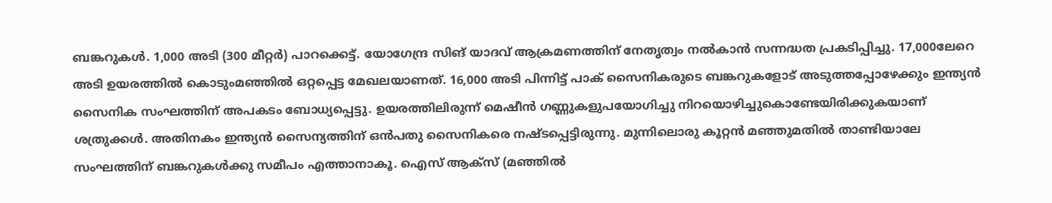ബങ്കറുകൾ. 1,000 അടി (300 മീറ്റർ) പാറക്കെട്ട്. യോഗേന്ദ്ര സിങ് യാദവ് ആക്രമണത്തിന് നേതൃത്വം നൽകാൻ സന്നദ്ധത പ്രകടിപ്പിച്ചു. 17,000ലേറെ അടി ഉയരത്തിൽ കൊടുംമഞ്ഞിൽ ഒറ്റപ്പെട്ട മേഖലയാണത്. 16,000 അടി പിന്നിട്ട് പാക് സൈനികരുടെ ബങ്കറുകളോട് അടുത്തപ്പോഴേക്കും ഇന്ത്യൻ സൈനിക സംഘത്തിന് അപകടം ബോധ്യപ്പെട്ടു. ഉയരത്തിലിരുന്ന് മെഷീൻ ഗണ്ണുകളുപയോഗിച്ചു നിറയൊഴിച്ചുകൊണ്ടേയിരിക്കുകയാണ് ശത്രുക്കൾ. അതിനകം ഇന്ത്യൻ സൈന്യത്തിന് ഒൻപതു സൈനികരെ നഷ്ടപ്പെട്ടിരുന്നു. മുന്നിലൊരു കൂറ്റൻ മഞ്ഞുമതിൽ താണ്ടിയാലേ സംഘത്തിന് ബങ്കറുകൾക്കു സമീപം എത്താനാകൂ. ഐസ് ആക്‌സ് (മഞ്ഞിൽ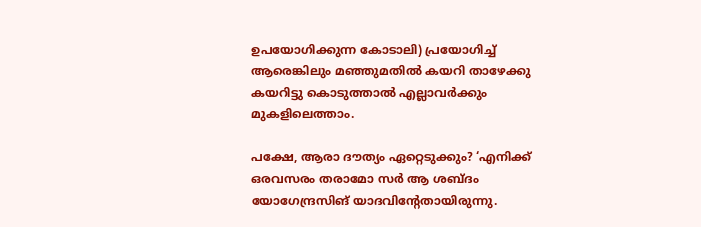ഉപയോഗിക്കുന്ന കോടാലി) പ്രയോഗിച്ച് ആരെങ്കിലും മഞ്ഞുമതിൽ കയറി താഴേക്കു കയറിട്ടു കൊടുത്താൽ എല്ലാവർക്കും മുകളിലെത്താം.

പക്ഷേ, ആരാ ദൗത്യം ഏറ്റെടുക്കും? ‘എനിക്ക് ഒരവസരം തരാമോ സർ ആ ശബ്ദം യോഗേന്ദ്രസിങ് യാദവിന്റേതായിരുന്നു.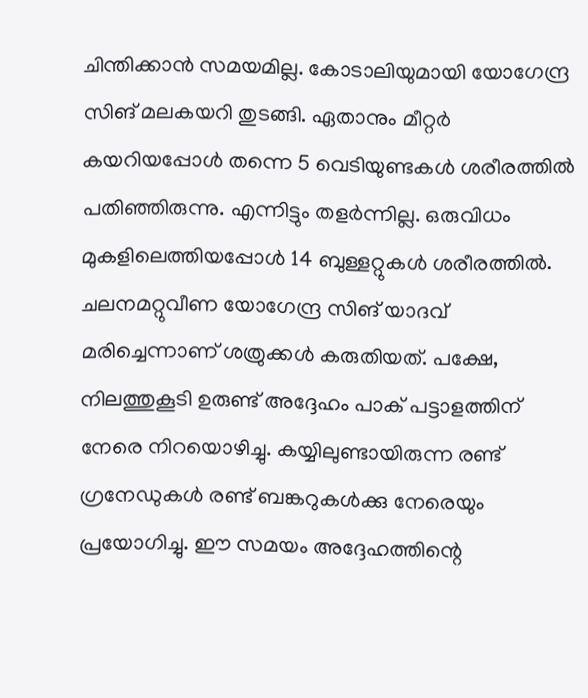ചിന്തിക്കാൻ സമയമില്ല. കോടാലിയുമായി യോഗേന്ദ്ര സിങ് മലകയറി തുടങ്ങി. ഏതാനും മീറ്റർ കയറിയപ്പോൾ തന്നെ 5 വെടിയുണ്ടകൾ ശരീരത്തിൽ പതിഞ്ഞിരുന്നു. എന്നിട്ടും തളർന്നില്ല. ഒരുവിധം മുകളിലെത്തിയപ്പോൾ 14 ബുള്ളറ്റുകൾ ശരീരത്തിൽ. ചലനമറ്റുവീണ യോഗേന്ദ്ര സിങ് യാദവ് മരിച്ചെന്നാണ് ശത്രുക്കൾ കരുതിയത്. പക്ഷേ, നിലത്തുകൂടി ഉരുണ്ട് അദ്ദേഹം പാക് പട്ടാളത്തിന് നേരെ നിറയൊഴിച്ചു. കയ്യിലുണ്ടായിരുന്ന രണ്ട് ഗ്രനേഡുകൾ രണ്ട് ബങ്കറുകൾക്കു നേരെയും പ്രയോഗിച്ചു. ഈ സമയം അദ്ദേഹത്തിന്റെ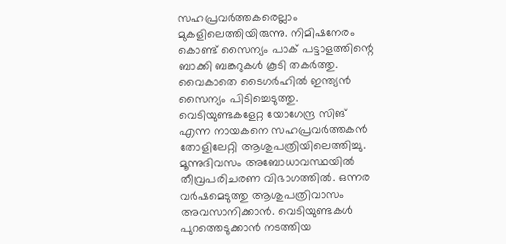സഹപ്രവർത്തകരെല്ലാം മുകളിലെത്തിയിരുന്നു. നിമിഷനേരം കൊണ്ട് സൈന്യം പാക് പട്ടാളത്തിന്റെ ബാക്കി ബങ്കറുകൾ കൂടി തകർത്തു. വൈകാതെ ടൈഗർഹിൽ ഇന്ത്യൻ സൈന്യം പിടിച്ചെടുത്തു. വെടിയുണ്ടകളേറ്റ യോഗേന്ദ്ര സിങ് എന്ന നായകനെ സഹപ്രവർത്തകൻ തോളിലേറ്റി ആശുപത്രിയിലെത്തിച്ചു. മൂന്നുദിവസം അബോധാവസ്ഥയിൽ തീവ്രപരിചരണ വിഭാഗത്തിൽ. ഒന്നര വർഷമെടുത്തു ആശുപത്രിവാസം അവസാനിക്കാൻ. വെടിയുണ്ടകൾ പുറത്തെടുക്കാൻ നടത്തിയ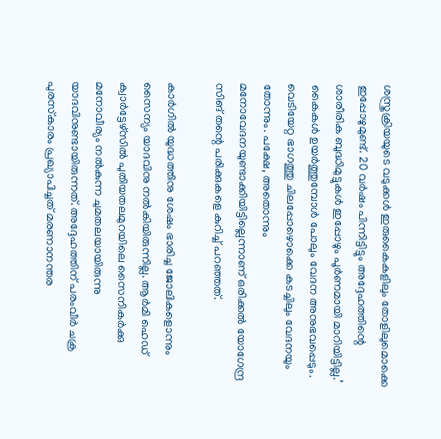ശസ്ത്രക്രിയയുടെ വടുക്കൾ ഇരുകൈകളിലും തോളിലുമൊക്കെ ഇപ്പോഴുമുണ്ട്. 20 വർഷം പിന്നിട്ടിട്ടും അദ്ദേഹത്തിന്റെ ശാരീരിക ബുദ്ധിമുട്ടുകൾ ഇപ്പോഴും പൂർണമായി മാറിയിട്ടില്ല.’ കൈകൾ ഉയർത്തുമ്പോൾ പോലും വേദന അനുഭവപ്പെടും. വെടിയേറ്റ ഭാഗത്തു ചിലപ്പോഴൊക്കെ കടച്ചിലും വേദനയും തോന്നും. പക്ഷേ, അതൊന്നും മനോവേദനയുണ്ടാക്കിയിട്ടില്ലെന്നാണ് ഒരിക്കൽ യോഗേന്ദ്ര സിങ് തന്റെ പരിക്കുകളെ കുറിച്ച് പറഞ്ഞത്.

കാർഗിൽ യുദ്ധത്തിനു ശേഷം ഭാരിച്ച ജോലികളൊന്നും സൈന്യം യാദവിനു നൽകിയിരുന്നില്ല. ആർമി ഹെഡ് ക്വാർട്ടേഴ്‌സിൽ പുതിയതലമുറയിലെ സൈനികർക്കു മനോവീര്യം നൽകുന്ന ചുമതലയായിരുന്നു യാദവിനുണ്ടായിരുന്നത്. അദ്ദേഹത്തിന് പരംവീർ ചക്ര പുരസ്‌കാരം പ്രഖ്യാപിച്ചത് മരണാനന്തര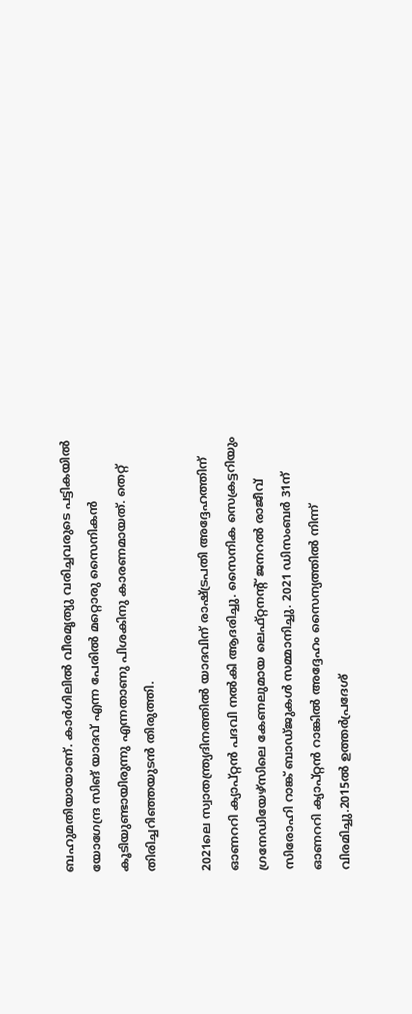ബഹുമതിയായാണ്. കാർഗിലിൽ വീരമൃത്യു വരിച്ചവരുടെ പട്ടികയിൽ യോഗേന്ദ്ര സിങ് യാദവ് എന്ന പേരിൽ മറ്റൊരു സൈനികൻ കൂടിയുണ്ടായിരുന്നു എന്നതാണു പിശകിനു കാരണമായത്. തെറ്റ് തിരിച്ചറിഞ്ഞയുടൻ തിരുത്തി.

2021ലെ സ്വാതന്ത്ര്യദിനത്തിൽ യാദവിന് രാഷ്ട്രപതി അദ്ദേഹത്തിന് ഓണററി ക്യാപ്റ്റൻ പദവി നൽകി ആദരിച്ചു. സൈനിക സെക്രട്ടറിയും ഗ്രനേഡിയേഴ്‌സിലെ കേണലുമായ ലെഫ്റ്റനന്റ് ജനറൽ രാജീവ് സിരോഹി റാങ്ക് ബാഡ്ജുകൾ സമ്മാനിച്ചു. 2021 ഡിസംബർ 31ന് ഓണററി ക്യാപ്റ്റൻ റാങ്കിൽ അദ്ദേഹം സൈന്യത്തിൽ നിന്ന് വിരമിച്ചു.2015ൽ ഉത്തർപ്രദേശ്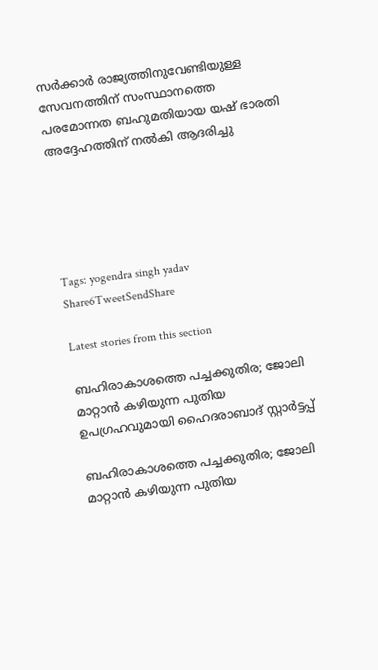സർക്കാർ രാജ്യത്തിനുവേണ്ടിയുള്ള സേവനത്തിന് സംസ്ഥാനത്തെ പരമോന്നത ബഹുമതിയായ യഷ് ഭാരതി അദ്ദേഹത്തിന് നൽകി ആദരിച്ചു





Tags: yogendra singh yadav
Share6TweetSendShare

Latest stories from this section

ബഹിരാകാശത്തെ പച്ചക്കുതിര; ജോലി മാറ്റാൻ കഴിയുന്ന പുതിയ ഉപഗ്രഹവുമായി ഹൈദരാബാദ് സ്റ്റാർട്ടപ്പ്

ബഹിരാകാശത്തെ പച്ചക്കുതിര; ജോലി മാറ്റാൻ കഴിയുന്ന പുതിയ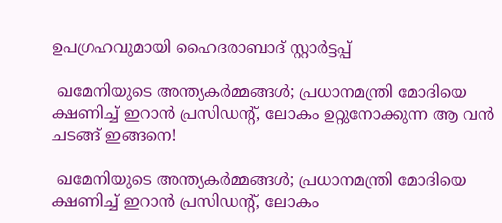ഉപഗ്രഹവുമായി ഹൈദരാബാദ് സ്റ്റാർട്ടപ്പ്

 ഖമേനിയുടെ അന്ത്യകർമ്മങ്ങൾ; പ്രധാനമന്ത്രി മോദിയെ ക്ഷണിച്ച് ഇറാൻ പ്രസിഡന്റ്, ലോകം ഉറ്റുനോക്കുന്ന ആ വൻ ചടങ്ങ് ഇങ്ങനെ!

 ഖമേനിയുടെ അന്ത്യകർമ്മങ്ങൾ; പ്രധാനമന്ത്രി മോദിയെ ക്ഷണിച്ച് ഇറാൻ പ്രസിഡന്റ്, ലോകം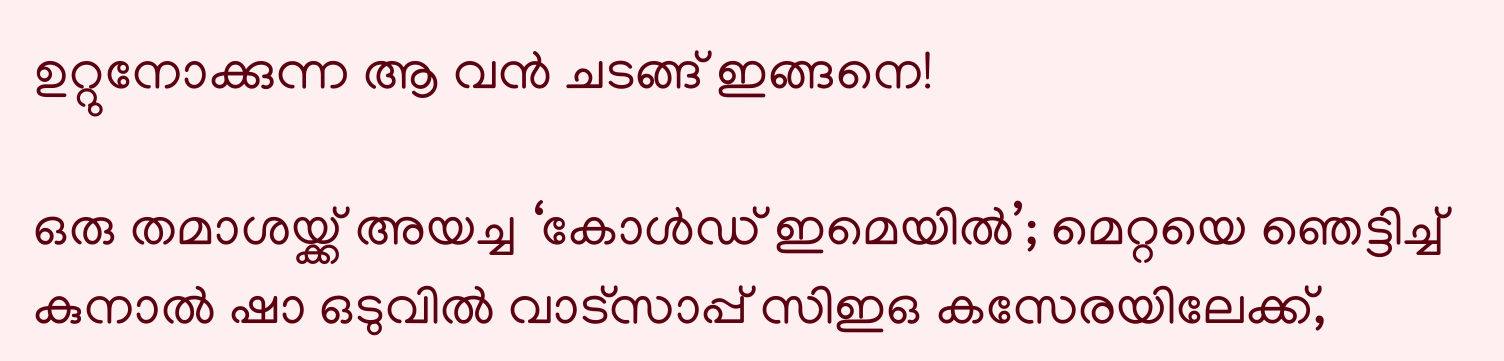ഉറ്റുനോക്കുന്ന ആ വൻ ചടങ്ങ് ഇങ്ങനെ!

ഒരു തമാശയ്ക്ക് അയച്ച ‘കോൾഡ് ഇമെയിൽ’; മെറ്റയെ ഞെട്ടിച്ച് കുനാൽ ഷാ ഒടുവിൽ വാട്സാപ്പ് സിഇഒ കസേരയിലേക്ക്,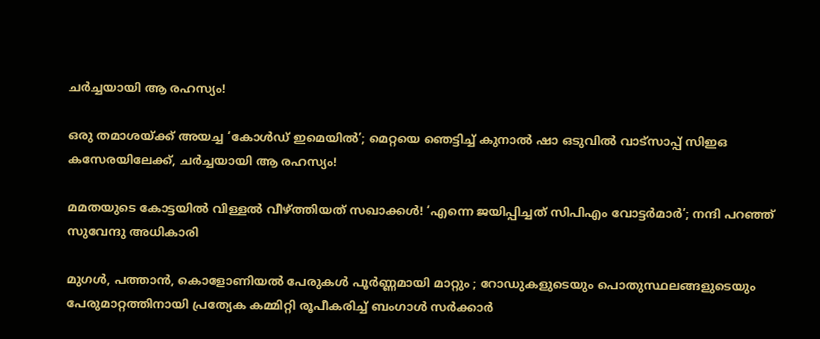ചർച്ചയായി ആ രഹസ്യം!

ഒരു തമാശയ്ക്ക് അയച്ച ‘കോൾഡ് ഇമെയിൽ’; മെറ്റയെ ഞെട്ടിച്ച് കുനാൽ ഷാ ഒടുവിൽ വാട്സാപ്പ് സിഇഒ കസേരയിലേക്ക്, ചർച്ചയായി ആ രഹസ്യം!

മമതയുടെ കോട്ടയിൽ വിള്ളൽ വീഴ്ത്തിയത് സഖാക്കൾ! ‘എന്നെ ജയിപ്പിച്ചത് സിപിഎം വോട്ടർമാർ’; നന്ദി പറഞ്ഞ് സുവേന്ദു അധികാരി

മുഗൾ, പത്താൻ, കൊളോണിയൽ പേരുകൾ പൂർണ്ണമായി മാറ്റും ; റോഡുകളുടെയും പൊതുസ്ഥലങ്ങളുടെയും പേരുമാറ്റത്തിനായി പ്രത്യേക കമ്മിറ്റി രൂപീകരിച്ച് ബംഗാൾ സർക്കാർ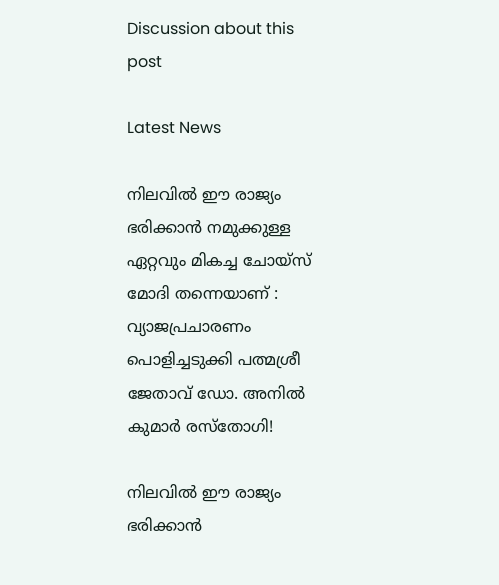Discussion about this post

Latest News

നിലവിൽ ഈ രാജ്യം ഭരിക്കാൻ നമുക്കുള്ള ഏറ്റവും മികച്ച ചോയ്സ് മോദി തന്നെയാണ് : വ്യാജപ്രചാരണം പൊളിച്ചടുക്കി പത്മശ്രീ ജേതാവ് ഡോ. അനിൽ കുമാർ രസ്തോഗി!

നിലവിൽ ഈ രാജ്യം ഭരിക്കാൻ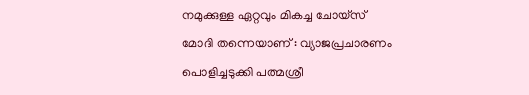നമുക്കുള്ള ഏറ്റവും മികച്ച ചോയ്സ് മോദി തന്നെയാണ് : വ്യാജപ്രചാരണം പൊളിച്ചടുക്കി പത്മശ്രീ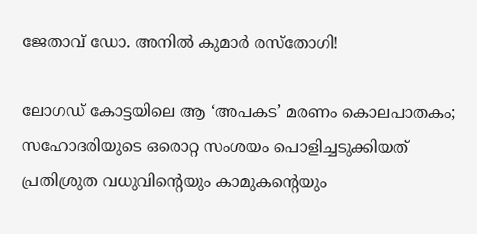ജേതാവ് ഡോ. അനിൽ കുമാർ രസ്തോഗി!

ലോഗഡ് കോട്ടയിലെ ആ ‘അപകട’ മരണം കൊലപാതകം; സഹോദരിയുടെ ഒരൊറ്റ സംശയം പൊളിച്ചടുക്കിയത് പ്രതിശ്രുത വധുവിന്റെയും കാമുകന്റെയും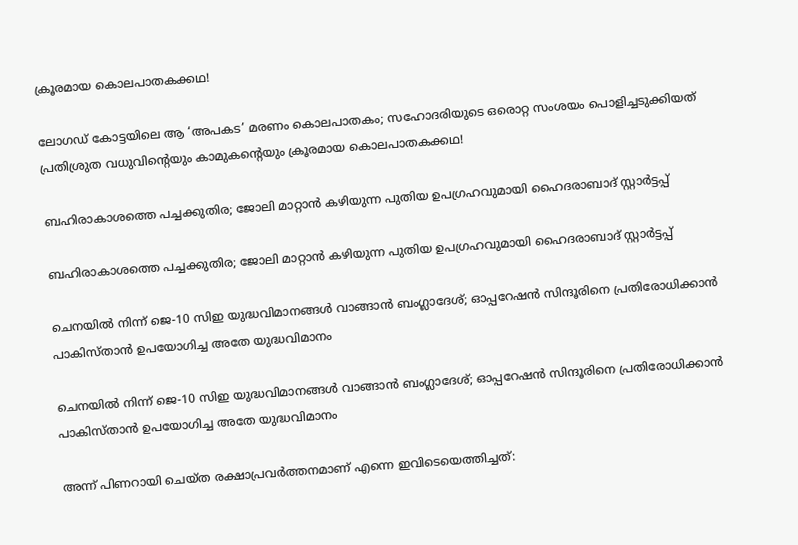ക്രൂരമായ കൊലപാതകക്കഥ!

ലോഗഡ് കോട്ടയിലെ ആ ‘അപകട’ മരണം കൊലപാതകം; സഹോദരിയുടെ ഒരൊറ്റ സംശയം പൊളിച്ചടുക്കിയത് പ്രതിശ്രുത വധുവിന്റെയും കാമുകന്റെയും ക്രൂരമായ കൊലപാതകക്കഥ!

ബഹിരാകാശത്തെ പച്ചക്കുതിര; ജോലി മാറ്റാൻ കഴിയുന്ന പുതിയ ഉപഗ്രഹവുമായി ഹൈദരാബാദ് സ്റ്റാർട്ടപ്പ്

ബഹിരാകാശത്തെ പച്ചക്കുതിര; ജോലി മാറ്റാൻ കഴിയുന്ന പുതിയ ഉപഗ്രഹവുമായി ഹൈദരാബാദ് സ്റ്റാർട്ടപ്പ്

ചെനയിൽ നിന്ന് ജെ-10 സിഇ യുദ്ധവിമാനങ്ങൾ വാങ്ങാൻ ബംഗ്ലാദേശ്; ഓപ്പറേഷൻ സിന്ദൂരിനെ പ്രതിരോധിക്കാൻ പാകിസ്താൻ ഉപയോഗിച്ച അതേ യുദ്ധവിമാനം

ചെനയിൽ നിന്ന് ജെ-10 സിഇ യുദ്ധവിമാനങ്ങൾ വാങ്ങാൻ ബംഗ്ലാദേശ്; ഓപ്പറേഷൻ സിന്ദൂരിനെ പ്രതിരോധിക്കാൻ പാകിസ്താൻ ഉപയോഗിച്ച അതേ യുദ്ധവിമാനം

അന്ന് പിണറായി ചെയ്ത രക്ഷാപ്രവർത്തനമാണ് എന്നെ ഇവിടെയെത്തിച്ചത്: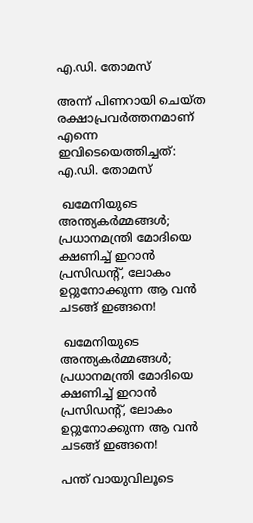എ.ഡി. തോമസ്

അന്ന് പിണറായി ചെയ്ത രക്ഷാപ്രവർത്തനമാണ് എന്നെ ഇവിടെയെത്തിച്ചത്:  എ.ഡി. തോമസ്

 ഖമേനിയുടെ അന്ത്യകർമ്മങ്ങൾ; പ്രധാനമന്ത്രി മോദിയെ ക്ഷണിച്ച് ഇറാൻ പ്രസിഡന്റ്, ലോകം ഉറ്റുനോക്കുന്ന ആ വൻ ചടങ്ങ് ഇങ്ങനെ!

 ഖമേനിയുടെ അന്ത്യകർമ്മങ്ങൾ; പ്രധാനമന്ത്രി മോദിയെ ക്ഷണിച്ച് ഇറാൻ പ്രസിഡന്റ്, ലോകം ഉറ്റുനോക്കുന്ന ആ വൻ ചടങ്ങ് ഇങ്ങനെ!

പന്ത് വായുവിലൂടെ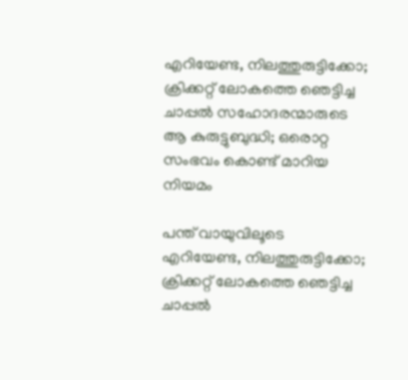എറിയേണ്ട, നിലത്തുരുട്ടിക്കോ; ക്രിക്കറ്റ് ലോകത്തെ ഞെട്ടിച്ച ചാപ്പൽ സഹോദരന്മാരുടെ ആ കുരുട്ടുബുദ്ധി; ഒരൊറ്റ സംഭവം കൊണ്ട് മാറിയ നിയമം

പന്ത് വായുവിലൂടെ എറിയേണ്ട, നിലത്തുരുട്ടിക്കോ; ക്രിക്കറ്റ് ലോകത്തെ ഞെട്ടിച്ച ചാപ്പൽ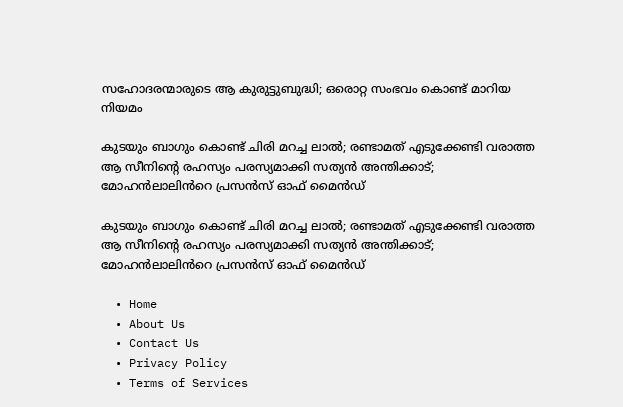സഹോദരന്മാരുടെ ആ കുരുട്ടുബുദ്ധി; ഒരൊറ്റ സംഭവം കൊണ്ട് മാറിയ നിയമം

കുടയും ബാഗും കൊണ്ട് ചിരി മറച്ച ലാൽ; രണ്ടാമത് എടുക്കേണ്ടി വരാത്ത ആ സീനിന്റെ രഹസ്യം പരസ്യമാക്കി സത്യൻ അന്തിക്കാട്; മോഹൻലാലിൻറെ പ്രസൻസ് ഓഫ് മൈൻഡ്

കുടയും ബാഗും കൊണ്ട് ചിരി മറച്ച ലാൽ; രണ്ടാമത് എടുക്കേണ്ടി വരാത്ത ആ സീനിന്റെ രഹസ്യം പരസ്യമാക്കി സത്യൻ അന്തിക്കാട്; മോഹൻലാലിൻറെ പ്രസൻസ് ഓഫ് മൈൻഡ്

  • Home
  • About Us
  • Contact Us
  • Privacy Policy
  • Terms of Services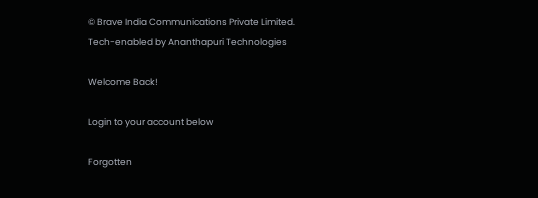© Brave India Communications Private Limited.
Tech-enabled by Ananthapuri Technologies

Welcome Back!

Login to your account below

Forgotten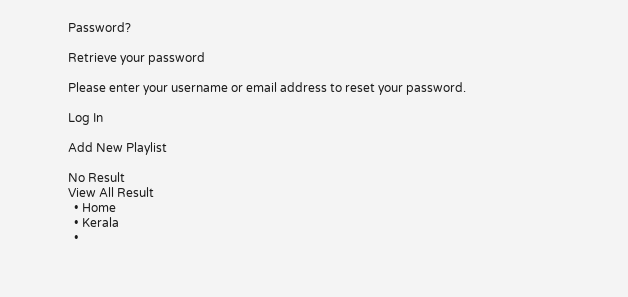Password?

Retrieve your password

Please enter your username or email address to reset your password.

Log In

Add New Playlist

No Result
View All Result
  • Home
  • Kerala
  •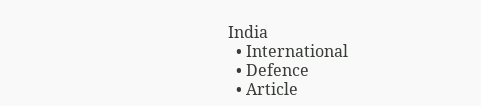India
  • International
  • Defence
  • Article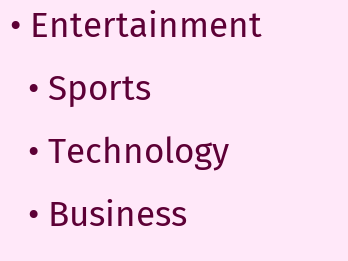• Entertainment
  • Sports
  • Technology
  • Business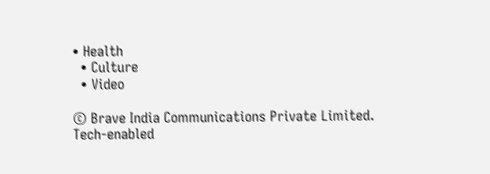• Health
  • Culture
  • Video

© Brave India Communications Private Limited.
Tech-enabled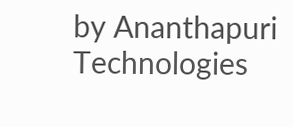by Ananthapuri Technologies